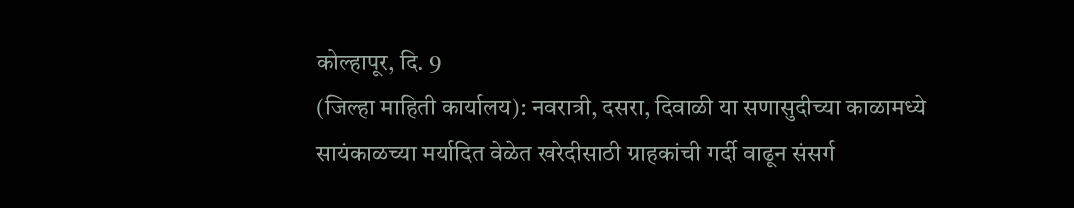कोल्हापूर, दि. 9
(जिल्हा माहिती कार्यालय): नवरात्री, दसरा, दिवाळी या सणासुदीच्या काळामध्ये
सायंकाळच्या मर्यादित वेळेत खरेदीसाठी ग्राहकांची गर्दी वाढून संसर्ग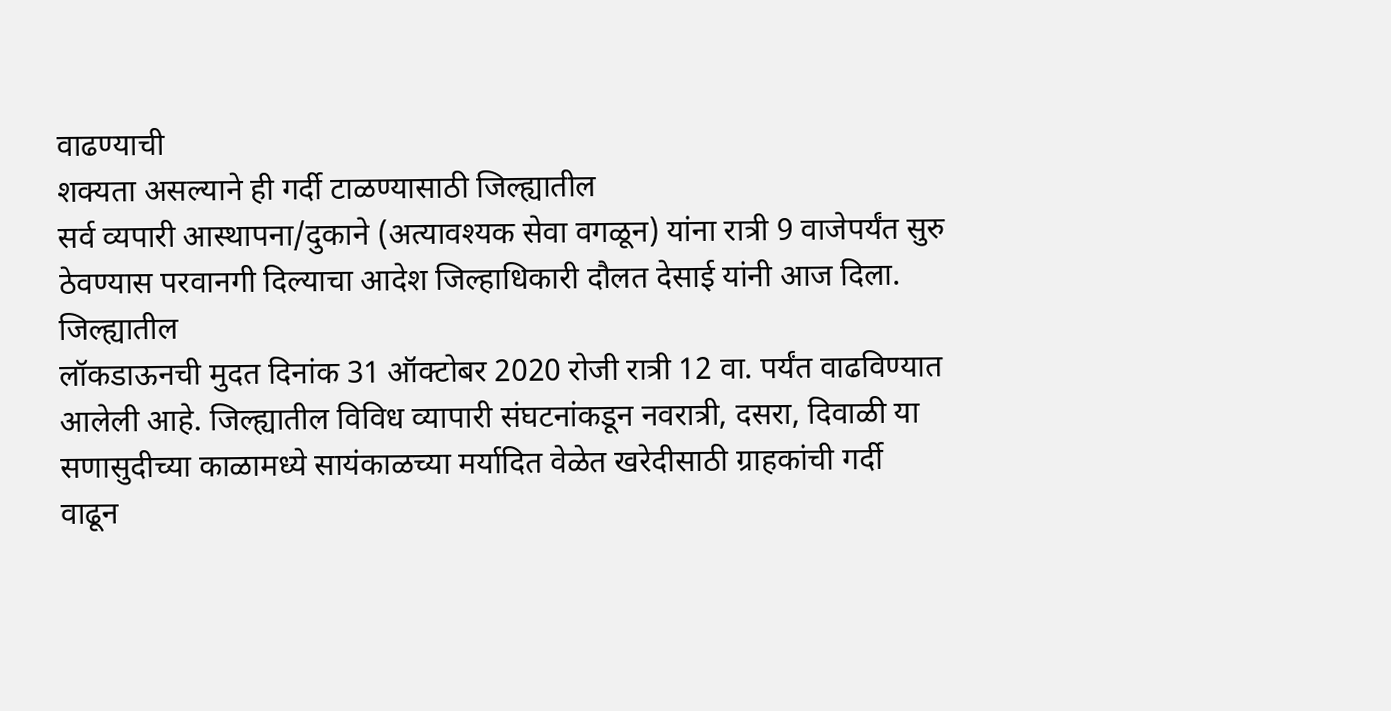वाढण्याची
शक्यता असल्याने ही गर्दी टाळण्यासाठी जिल्ह्यातील
सर्व व्यपारी आस्थापना/दुकाने (अत्यावश्यक सेवा वगळून) यांना रात्री 9 वाजेपर्यंत सुरु
ठेवण्यास परवानगी दिल्याचा आदेश जिल्हाधिकारी दौलत देसाई यांनी आज दिला.
जिल्ह्यातील
लॉकडाऊनची मुदत दिनांक 31 ऑक्टोबर 2020 रोजी रात्री 12 वा. पर्यंत वाढविण्यात
आलेली आहे. जिल्ह्यातील विविध व्यापारी संघटनांकडून नवरात्री, दसरा, दिवाळी या
सणासुदीच्या काळामध्ये सायंकाळच्या मर्यादित वेळेत खरेदीसाठी ग्राहकांची गर्दी
वाढून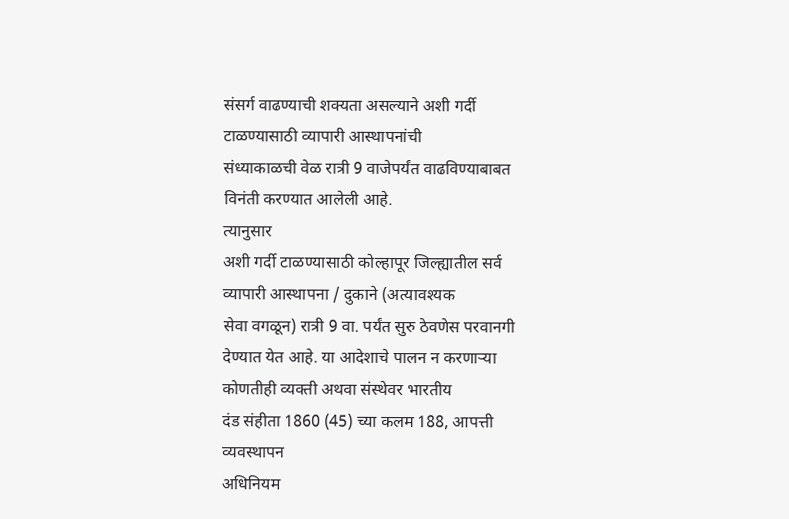संसर्ग वाढण्याची शक्यता असल्याने अशी गर्दी टाळण्यासाठी व्यापारी आस्थापनांची
संध्याकाळची वेळ रात्री 9 वाजेपर्यंत वाढविण्याबाबत विनंती करण्यात आलेली आहे.
त्यानुसार
अशी गर्दी टाळण्यासाठी कोल्हापूर जिल्ह्यातील सर्व व्यापारी आस्थापना / दुकाने (अत्यावश्यक
सेवा वगळून) रात्री 9 वा. पर्यंत सुरु ठेवणेस परवानगी देण्यात येत आहे. या आदेशाचे पालन न करणाऱ्या कोणतीही व्यक्ती अथवा संस्थेवर भारतीय
दंड संहीता 1860 (45) च्या कलम 188, आपत्ती व्यवस्थापन
अधिनियम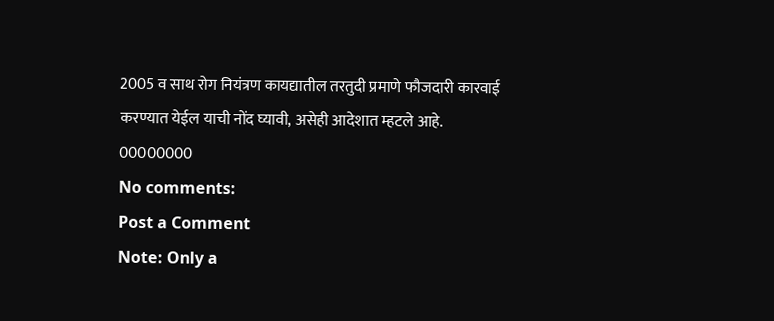2005 व साथ रोग नियंत्रण कायद्यातील तरतुदी प्रमाणे फौजदारी कारवाई
करण्यात येईल याची नोंद घ्यावी, असेही आदेशात म्हटले आहे.
00000000
No comments:
Post a Comment
Note: Only a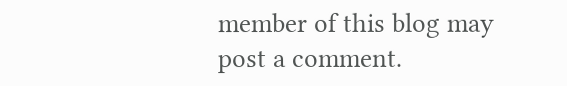member of this blog may post a comment.